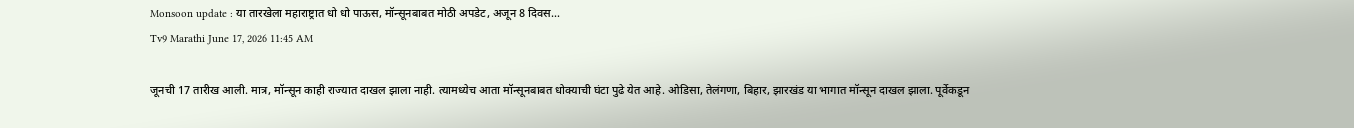Monsoon update : या तारखेला महाराष्ट्रात धो धो पाऊस, मॉन्सूनबाबत मोठी अपडेट, अजून 8 दिवस…
Tv9 Marathi June 17, 2026 11:45 AM

जूनची 17 तारीख आली. मात्र, मॉन्सून काही राज्यात दाखल झाला नाही. त्यामध्येच आता मॉन्सूनबाबत धोक्याची घंटा पुढे येत आहे. ओडिसा, तेलंगणा, बिहार, झारखंड या भागात मॉन्सून दाखल झाला. पूर्वेकडून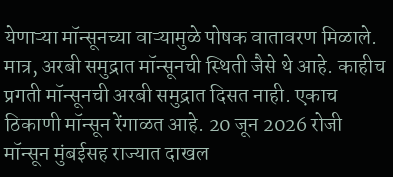येणाऱ्या मॉन्सूनच्या वाऱ्यामुळे पोषक वातावरण मिळाले. मात्र, अरबी समुद्रात मॉन्सूनची स्थिती जैसे थे आहे. काहीच प्रगती मॉन्सूनची अरबी समुद्रात दिसत नाही. एकाच ठिकाणी मॉन्सून रेंगाळत आहे. 20 जून 2026 रोजी मॉन्सून मुंबईसह राज्यात दाखल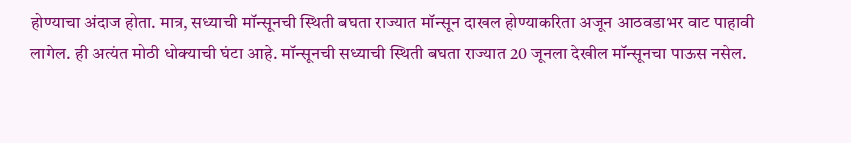होण्याचा अंदाज होता. मात्र, सध्याची मॉन्सूनची स्थिती बघता राज्यात मॉन्सून दाखल होण्याकरिता अजून आठवडाभर वाट पाहावी लागेल. ही अत्यंत मोठी धोक्याची घंटा आहे. मॉन्सूनची सध्याची स्थिती बघता राज्यात 20 जूनला देखील मॉन्सूनचा पाऊस नसेल.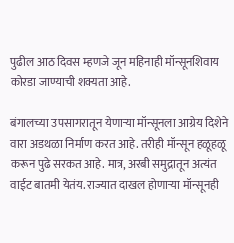पुढील आठ दिवस म्हणजे जून महिनाही मॉन्सूनशिवाय कोरडा जाण्याची शक्यता आहे.

बंगालच्या उपसागरातून येणाऱ्या मॉन्सूनला आग्रेय दिशेने वारा अडथळा निर्माण करत आहे. तरीही मॉन्सून हळूहळू करून पुढे सरकत आहे. मात्र, अरबी समुद्रातून अत्यंत वाईट बातमी येतंय. राज्यात दाखल होणाऱ्या मॉन्सूनही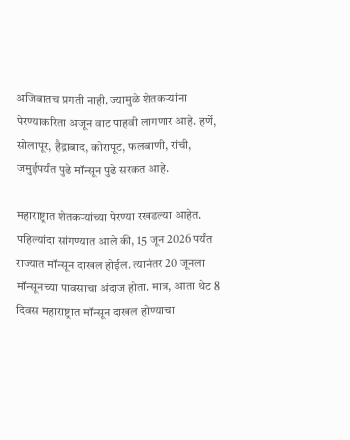अजिबातच प्रगती नाही. ज्यामुळे शेतकऱ्यांना पेरण्याकरिता अजून वाट पाहवी लागणार आहे. हर्णे, सोलापूर, हैद्राबाद, कोरापूट, फलबाणी, रांची, जमुईपर्यंत पुढे मॉन्सून पुढे सरकत आहे.

महाराष्ट्रात शेतकऱ्यांच्या पेरण्या रखडल्या आहेत. पहिल्यांदा सांगण्यात आले की, 15 जून 2026 पर्यंत राज्यात मॉन्सून दाखल होईल. त्यानंतर 20 जूनला मॉन्सूनच्या पावसाचा अंदाज होता. मात्र, आता थेट 8 दिवस महाराष्ट्रात मॉन्सून दाखल होण्याचा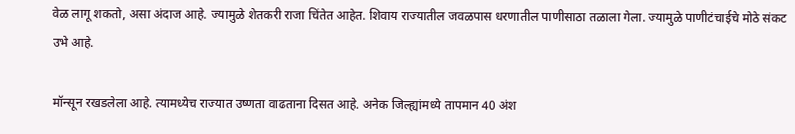वेळ लागू शकतो, असा अंदाज आहे. ज्यामुळे शेतकरी राजा चिंतेत आहेत. शिवाय राज्यातील जवळपास धरणातील पाणीसाठा तळाला गेला. ज्यामुळे पाणीटंचाईचे मोठे संकट उभे आहे.

मॉन्सून रखडलेला आहे. त्यामध्येच राज्यात उष्णता वाढताना दिसत आहे. अनेक जिल्ह्यांमध्ये तापमान 40 अंश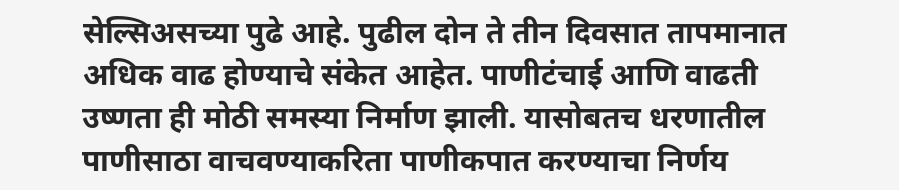सेल्सिअसच्या पुढे आहे. पुढील दोन ते तीन दिवसात तापमानात अधिक वाढ होण्याचे संकेत आहेत. पाणीटंचाई आणि वाढती उष्णता ही मोठी समस्या निर्माण झाली. यासोबतच धरणातील पाणीसाठा वाचवण्याकरिता पाणीकपात करण्याचा निर्णय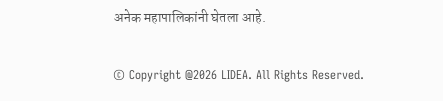अनेक महापालिकांनी घेतला आहे.

© Copyright @2026 LIDEA. All Rights Reserved.